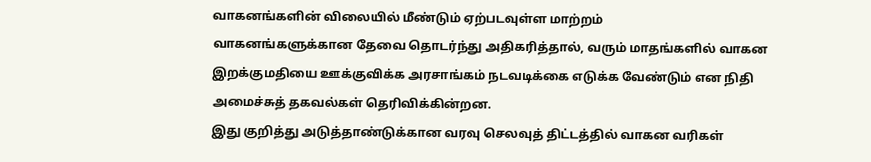வாகனங்களின் விலையில் மீண்டும் ஏற்படவுள்ள மாற்றம்
வாகனங்களுக்கான தேவை தொடர்ந்து அதிகரித்தால், வரும் மாதங்களில் வாகன இறக்குமதியை ஊக்குவிக்க அரசாங்கம் நடவடிக்கை எடுக்க வேண்டும் என நிதி அமைச்சுத் தகவல்கள் தெரிவிக்கின்றன.
இது குறித்து அடுத்தாண்டுக்கான வரவு செலவுத் திட்டத்தில் வாகன வரிகள்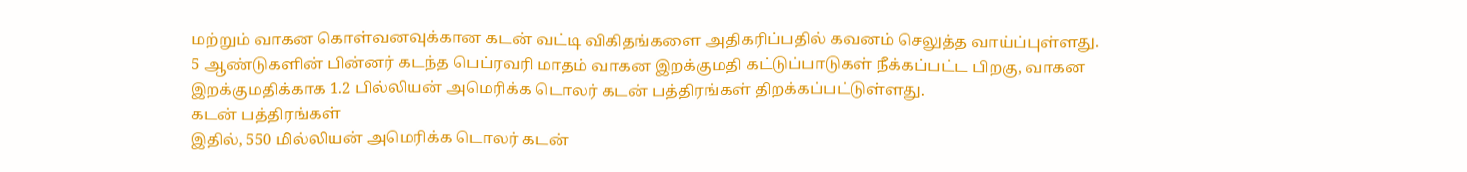மற்றும் வாகன கொள்வனவுக்கான கடன் வட்டி விகிதங்களை அதிகரிப்பதில் கவனம் செலுத்த வாய்ப்புள்ளது.
5 ஆண்டுகளின் பின்னர் கடந்த பெப்ரவரி மாதம் வாகன இறக்குமதி கட்டுப்பாடுகள் நீக்கப்பட்ட பிறகு, வாகன இறக்குமதிக்காக 1.2 பில்லியன் அமெரிக்க டொலர் கடன் பத்திரங்கள் திறக்கப்பட்டுள்ளது.
கடன் பத்திரங்கள்
இதில், 550 மில்லியன் அமெரிக்க டொலர் கடன்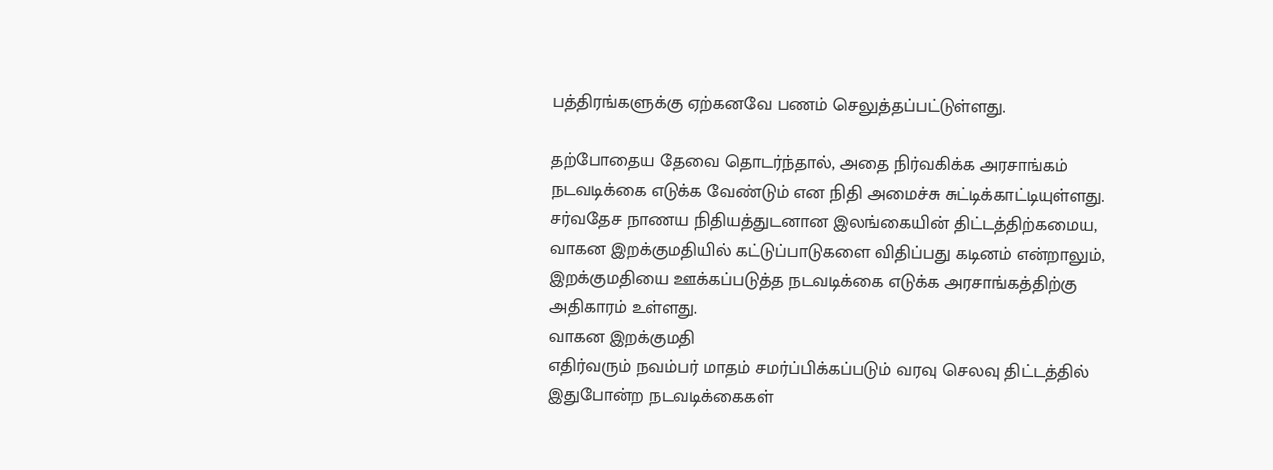பத்திரங்களுக்கு ஏற்கனவே பணம் செலுத்தப்பட்டுள்ளது.

தற்போதைய தேவை தொடர்ந்தால், அதை நிர்வகிக்க அரசாங்கம் நடவடிக்கை எடுக்க வேண்டும் என நிதி அமைச்சு சுட்டிக்காட்டியுள்ளது.
சர்வதேச நாணய நிதியத்துடனான இலங்கையின் திட்டத்திற்கமைய, வாகன இறக்குமதியில் கட்டுப்பாடுகளை விதிப்பது கடினம் என்றாலும், இறக்குமதியை ஊக்கப்படுத்த நடவடிக்கை எடுக்க அரசாங்கத்திற்கு அதிகாரம் உள்ளது.
வாகன இறக்குமதி
எதிர்வரும் நவம்பர் மாதம் சமர்ப்பிக்கப்படும் வரவு செலவு திட்டத்தில் இதுபோன்ற நடவடிக்கைகள்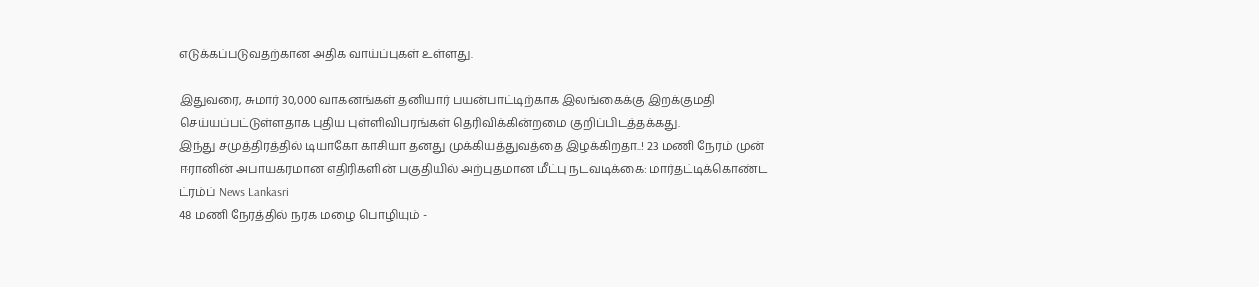எடுக்கப்படுவதற்கான அதிக வாய்ப்புகள் உள்ளது.

இதுவரை, சுமார் 30,000 வாகனங்கள் தனியார் பயன்பாட்டிற்காக இலங்கைக்கு இறக்குமதி செய்யப்பட்டுள்ளதாக புதிய புள்ளிவிபரங்கள் தெரிவிக்கின்றமை குறிப்பிடத்தக்கது.
இந்து சமுத்திரத்தில் டியாகோ காசியா தனது முக்கியத்துவத்தை இழக்கிறதா..! 23 மணி நேரம் முன்
ஈரானின் அபாயகரமான எதிரிகளின் பகுதியில் அற்புதமான மீட்பு நடவடிக்கை: மார்தட்டிக்கொண்ட ட்ரம்ப் News Lankasri
48 மணி நேரத்தில் நரக மழை பொழியும் -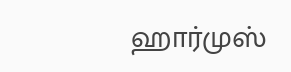ஹார்முஸ்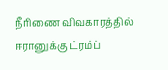நீரிணை விவகாரத்தில் ஈரானுக்கு ட்ரம்ப்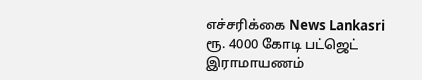எச்சரிக்கை News Lankasri
ரூ. 4000 கோடி பட்ஜெட் இராமாயணம்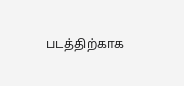படத்திற்காக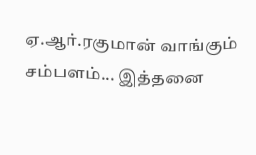ஏ.ஆர்.ரகுமான் வாங்கும் சம்பளம்... இத்தனை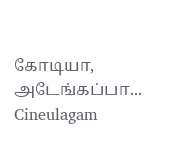கோடியா, அடேங்கப்பா... Cineulagam